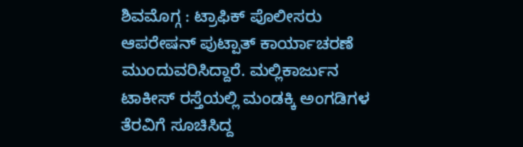ಶಿವಮೊಗ್ಗ : ಟ್ರಾಫಿಕ್ ಪೊಲೀಸರು ಆಪರೇಷನ್ ಪುಟ್ಪಾತ್ ಕಾರ್ಯಾಚರಣೆ ಮುಂದುವರಿಸಿದ್ದಾರೆ. ಮಲ್ಲಿಕಾರ್ಜುನ ಟಾಕೀಸ್ ರಸ್ತೆಯಲ್ಲಿ ಮಂಡಕ್ಕಿ ಅಂಗಡಿಗಳ ತೆರವಿಗೆ ಸೂಚಿಸಿದ್ದ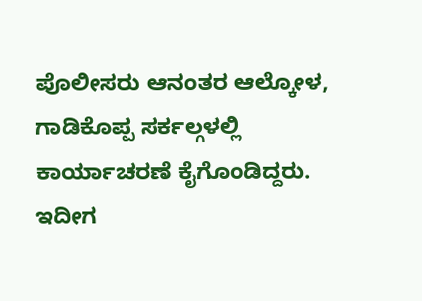ಪೊಲೀಸರು ಆನಂತರ ಆಲ್ಕೋಳ, ಗಾಡಿಕೊಪ್ಪ ಸರ್ಕಲ್ಗಳಲ್ಲಿ ಕಾರ್ಯಾಚರಣೆ ಕೈಗೊಂಡಿದ್ದರು. ಇದೀಗ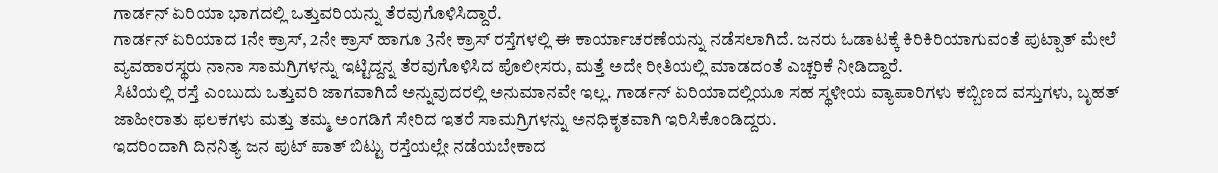ಗಾರ್ಡನ್ ಏರಿಯಾ ಭಾಗದಲ್ಲಿ ಒತ್ತುವರಿಯನ್ನು ತೆರವುಗೊಳಿಸಿದ್ದಾರೆ.
ಗಾರ್ಡನ್ ಏರಿಯಾದ 1ನೇ ಕ್ರಾಸ್, 2ನೇ ಕ್ರಾಸ್ ಹಾಗೂ 3ನೇ ಕ್ರಾಸ್ ರಸ್ತೆಗಳಲ್ಲಿ ಈ ಕಾರ್ಯಾಚರಣೆಯನ್ನು ನಡೆಸಲಾಗಿದೆ. ಜನರು ಓಡಾಟಕ್ಕೆ ಕಿರಿಕಿರಿಯಾಗುವಂತೆ ಪುಟ್ಪಾತ್ ಮೇಲೆ ವ್ಯವಹಾರಸ್ಥರು ನಾನಾ ಸಾಮಗ್ರಿಗಳನ್ನು ಇಟ್ಟಿದ್ದನ್ನ ತೆರವುಗೊಳಿಸಿದ ಪೊಲೀಸರು, ಮತ್ತೆ ಅದೇ ರೀತಿಯಲ್ಲಿ ಮಾಡದಂತೆ ಎಚ್ಚರಿಕೆ ನೀಡಿದ್ದಾರೆ.
ಸಿಟಿಯಲ್ಲಿ ರಸ್ತೆ ಎಂಬುದು ಒತ್ತುವರಿ ಜಾಗವಾಗಿದೆ ಅನ್ನುವುದರಲ್ಲಿ ಅನುಮಾನವೇ ಇಲ್ಲ. ಗಾರ್ಡನ್ ಏರಿಯಾದಲ್ಲಿಯೂ ಸಹ ಸ್ಥಳೀಯ ವ್ಯಾಪಾರಿಗಳು ಕಬ್ಬಿಣದ ವಸ್ತುಗಳು, ಬೃಹತ್ ಜಾಹೀರಾತು ಫಲಕಗಳು ಮತ್ತು ತಮ್ಮ ಅಂಗಡಿಗೆ ಸೇರಿದ ಇತರೆ ಸಾಮಗ್ರಿಗಳನ್ನು ಅನಧಿಕೃತವಾಗಿ ಇರಿಸಿಕೊಂಡಿದ್ದರು.
ಇದರಿಂದಾಗಿ ದಿನನಿತ್ಯ ಜನ ಪುಟ್ ಪಾತ್ ಬಿಟ್ಟು ರಸ್ತೆಯಲ್ಲೇ ನಡೆಯಬೇಕಾದ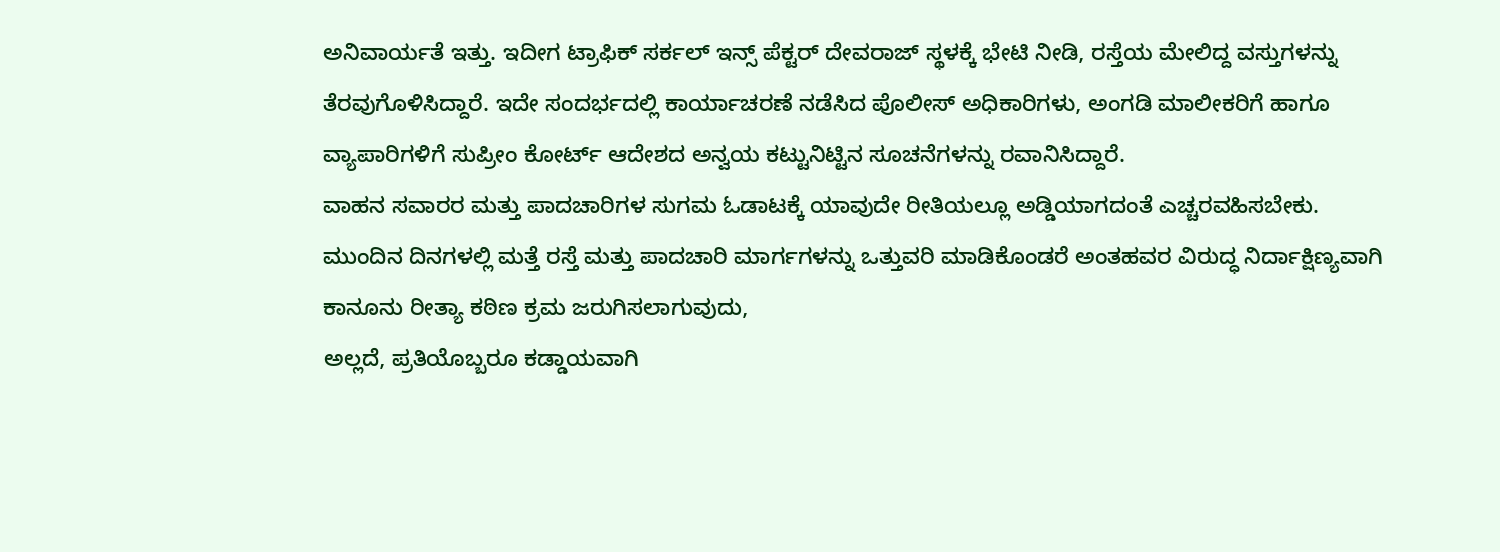ಅನಿವಾರ್ಯತೆ ಇತ್ತು. ಇದೀಗ ಟ್ರಾಫಿಕ್ ಸರ್ಕಲ್ ಇನ್ಸ್ ಪೆಕ್ಟರ್ ದೇವರಾಜ್ ಸ್ಥಳಕ್ಕೆ ಭೇಟಿ ನೀಡಿ, ರಸ್ತೆಯ ಮೇಲಿದ್ದ ವಸ್ತುಗಳನ್ನು ತೆರವುಗೊಳಿಸಿದ್ದಾರೆ. ಇದೇ ಸಂದರ್ಭದಲ್ಲಿ ಕಾರ್ಯಾಚರಣೆ ನಡೆಸಿದ ಪೊಲೀಸ್ ಅಧಿಕಾರಿಗಳು, ಅಂಗಡಿ ಮಾಲೀಕರಿಗೆ ಹಾಗೂ ವ್ಯಾಪಾರಿಗಳಿಗೆ ಸುಪ್ರೀಂ ಕೋರ್ಟ್ ಆದೇಶದ ಅನ್ವಯ ಕಟ್ಟುನಿಟ್ಟಿನ ಸೂಚನೆಗಳನ್ನು ರವಾನಿಸಿದ್ದಾರೆ.
ವಾಹನ ಸವಾರರ ಮತ್ತು ಪಾದಚಾರಿಗಳ ಸುಗಮ ಓಡಾಟಕ್ಕೆ ಯಾವುದೇ ರೀತಿಯಲ್ಲೂ ಅಡ್ಡಿಯಾಗದಂತೆ ಎಚ್ಚರವಹಿಸಬೇಕು. ಮುಂದಿನ ದಿನಗಳಲ್ಲಿ ಮತ್ತೆ ರಸ್ತೆ ಮತ್ತು ಪಾದಚಾರಿ ಮಾರ್ಗಗಳನ್ನು ಒತ್ತುವರಿ ಮಾಡಿಕೊಂಡರೆ ಅಂತಹವರ ವಿರುದ್ಧ ನಿರ್ದಾಕ್ಷಿಣ್ಯವಾಗಿ ಕಾನೂನು ರೀತ್ಯಾ ಕಠಿಣ ಕ್ರಮ ಜರುಗಿಸಲಾಗುವುದು,
ಅಲ್ಲದೆ, ಪ್ರತಿಯೊಬ್ಬರೂ ಕಡ್ಡಾಯವಾಗಿ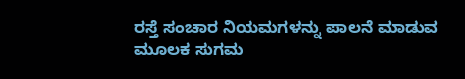ರಸ್ತೆ ಸಂಚಾರ ನಿಯಮಗಳನ್ನು ಪಾಲನೆ ಮಾಡುವ ಮೂಲಕ ಸುಗಮ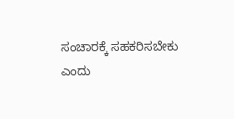ಸಂಚಾರಕ್ಕೆ ಸಹಕರಿಸಬೇಕು ಎಂದು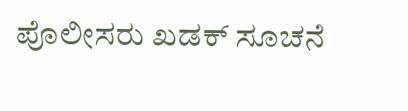ಪೊಲೀಸರು ಖಡಕ್ ಸೂಚನೆ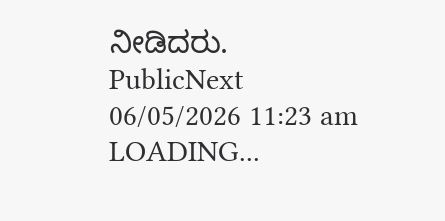ನೀಡಿದರು.
PublicNext
06/05/2026 11:23 am
LOADING...